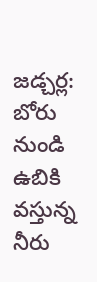జడ్చర్ల: బోరు నుండి ఉబికి వస్తున్న నీరు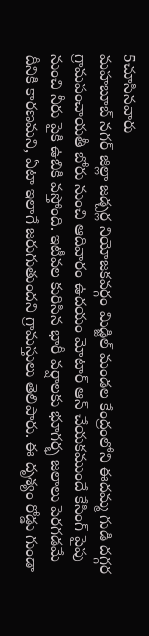5చూసినవారు
మహబూబ్ నగర్ జిల్లా జడ్చర్ల నియోజకవర్గం మిడ్జిల్ మండల కేంద్రంలోని ఈదమ్మ గుడి దగ్గర గ్రామపంచాయతీ బోరు నుంచి ఆదివారం ఉదయం మోటార్ ఆన్ చేయకముందే కేసింగ్ పైపు నుంచి నీరు పైకి ఉబికి వస్తోంది. ఇటీవల కురిసిన భారీ వర్షాలకు భూగర్భ జలాలు పెరగడమే దీనికి కారణమని, ఏటా ఇలాగే జరుగుతుందని గ్రామస్తులు తెలిపారు. ఈ దృశ్యం రోడ్డు గుండా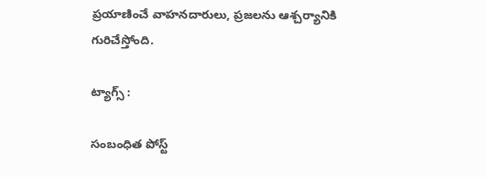ప్రయాణించే వాహనదారులు, ప్రజలను ఆశ్చర్యానికి గురిచేస్తోంది.

ట్యాగ్స్ :

సంబంధిత పోస్ట్